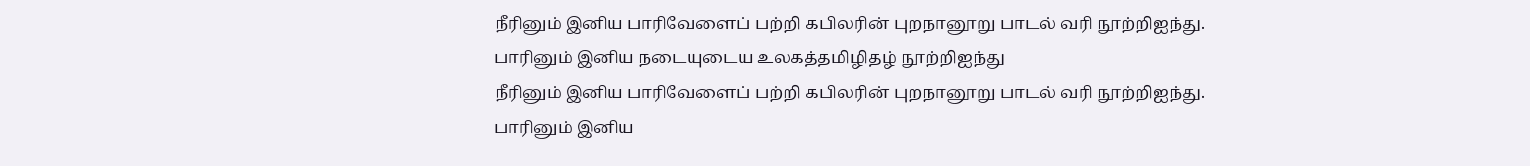நீரினும் இனிய பாரிவேளைப் பற்றி கபிலரின் புறநானூறு பாடல் வரி நூற்றிஐந்து.
பாரினும் இனிய நடையுடைய உலகத்தமிழிதழ் நூற்றிஐந்து
நீரினும் இனிய பாரிவேளைப் பற்றி கபிலரின் புறநானூறு பாடல் வரி நூற்றிஐந்து.
பாரினும் இனிய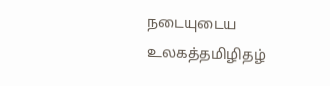நடையுடைய உலகத்தமிழிதழ்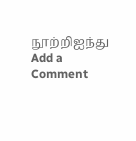நூற்றிஐந்து
Add a Comment